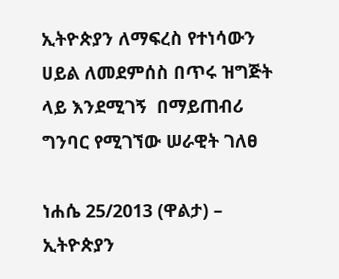ኢትዮጵያን ለማፍረስ የተነሳውን ሀይል ለመደምሰስ በጥሩ ዝግጅት ላይ እንደሚገኝ  በማይጠብሪ ግንባር የሚገኘው ሠራዊት ገለፀ

ነሐሴ 25/2013 (ዋልታ) – ኢትዮጵያን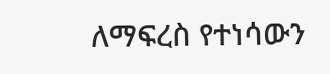ለማፍረስ የተነሳውን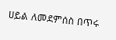ሀይል ለመደምሰስ በጥሩ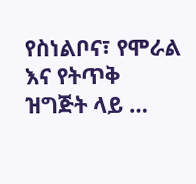የስነልቦና፣ የሞራል እና የትጥቅ  ዝግጅት ላይ …